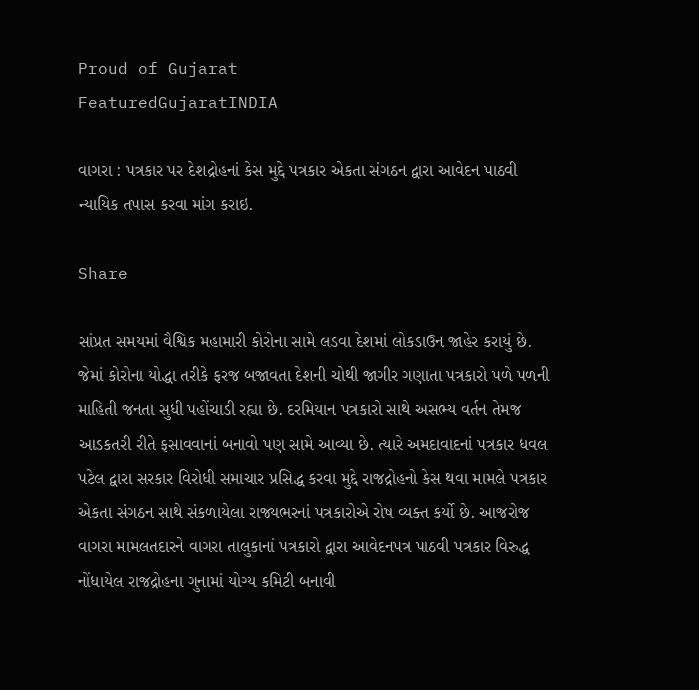Proud of Gujarat
FeaturedGujaratINDIA

વાગરા : પત્રકાર પર દેશદ્રોહનાં કેસ મુદ્દે પત્રકાર એકતા સંગઠન દ્વારા આવેદન પાઠવી ન્યાયિક તપાસ કરવા માંગ કરાઇ.

Share

સાંપ્રત સમયમાં વૈશ્વિક મહામારી કોરોના સામે લડવા દેશમાં લોકડાઉન જાહેર કરાયું છે. જેમાં કોરોના યોદ્ધા તરીકે ફરજ બજાવતા દેશની ચોથી જાગીર ગણાતા પત્રકારો પળે પળની માહિતી જનતા સુધી પહોંચાડી રહ્યા છે. દરમિયાન પત્રકારો સાથે અસભ્ય વર્તન તેમજ આડકતરી રીતે ફસાવવાનાં બનાવો પણ સામે આવ્યા છે. ત્યારે અમદાવાદનાં પત્રકાર ધવલ પટેલ દ્વારા સરકાર વિરોધી સમાચાર પ્રસિદ્ધ કરવા મુદ્દે રાજદ્રોહનો કેસ થવા મામલે પત્રકાર એકતા સંગઠન સાથે સંકળાયેલા રાજ્યભરનાં પત્રકારોએ રોષ વ્યક્ત કર્યો છે. આજરોજ વાગરા મામલતદારને વાગરા તાલુકાનાં પત્રકારો દ્વારા આવેદનપત્ર પાઠવી પત્રકાર વિરુદ્ધ નોંધાયેલ રાજદ્રોહના ગુનામાં યોગ્ય કમિટી બનાવી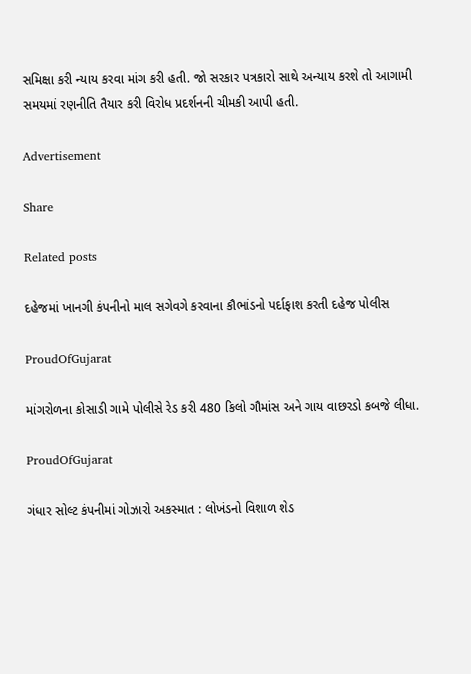સમિક્ષા કરી ન્યાય કરવા માંગ કરી હતી. જો સરકાર પત્રકારો સાથે અન્યાય કરશે તો આગામી સમયમાં રણનીતિ તૈયાર કરી વિરોધ પ્રદર્શનની ચીમકી આપી હતી.

Advertisement

Share

Related posts

દહેજમાં ખાનગી કંપનીનો માલ સગેવગે કરવાના કૌભાંડનો પર્દાફાશ કરતી દહેજ પોલીસ

ProudOfGujarat

માંગરોળના કોસાડી ગામે પોલીસે રેડ કરી 480 કિલો ગૌમાંસ અને ગાય વાછરડો કબજે લીધા.

ProudOfGujarat

ગંધાર સોલ્ટ કંપનીમાં ગોઝારો અકસ્માત : લોખંડનો વિશાળ શેડ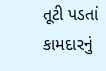તૂટી પડતાં કામદારનું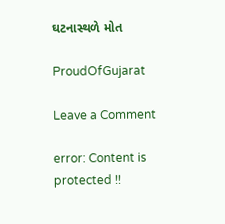ઘટનાસ્થળે મોત

ProudOfGujarat

Leave a Comment

error: Content is protected !!